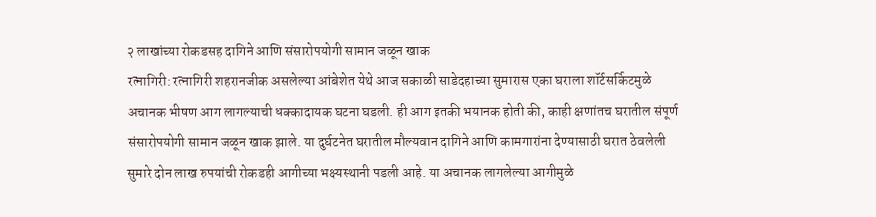२ लाखांच्या रोकडसह दागिने आणि संसारोपयोगी सामान जळून खाक
रत्नागिरी: रत्नागिरी शहरानजीक असलेल्या आंबेशेत येथे आज सकाळी साडेदहाच्या सुमारास एका घराला शॉर्टसर्किटमुळे अचानक भीषण आग लागल्याची धक्कादायक घटना घडली. ही आग इतकी भयानक होती की, काही क्षणांतच घरातील संपूर्ण संसारोपयोगी सामान जळून खाक झाले. या दुर्घटनेत घरातील मौल्यवान दागिने आणि कामगारांना देण्यासाठी घरात ठेवलेली सुमारे दोन लाख रुपयांची रोकडही आगीच्या भक्ष्यस्थानी पडली आहे. या अचानक लागलेल्या आगीमुळे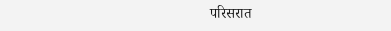परिसरात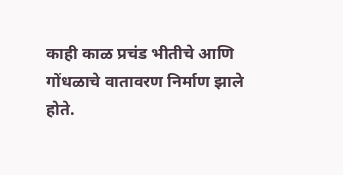काही काळ प्रचंड भीतीचे आणि गोंधळाचे वातावरण निर्माण झाले होते.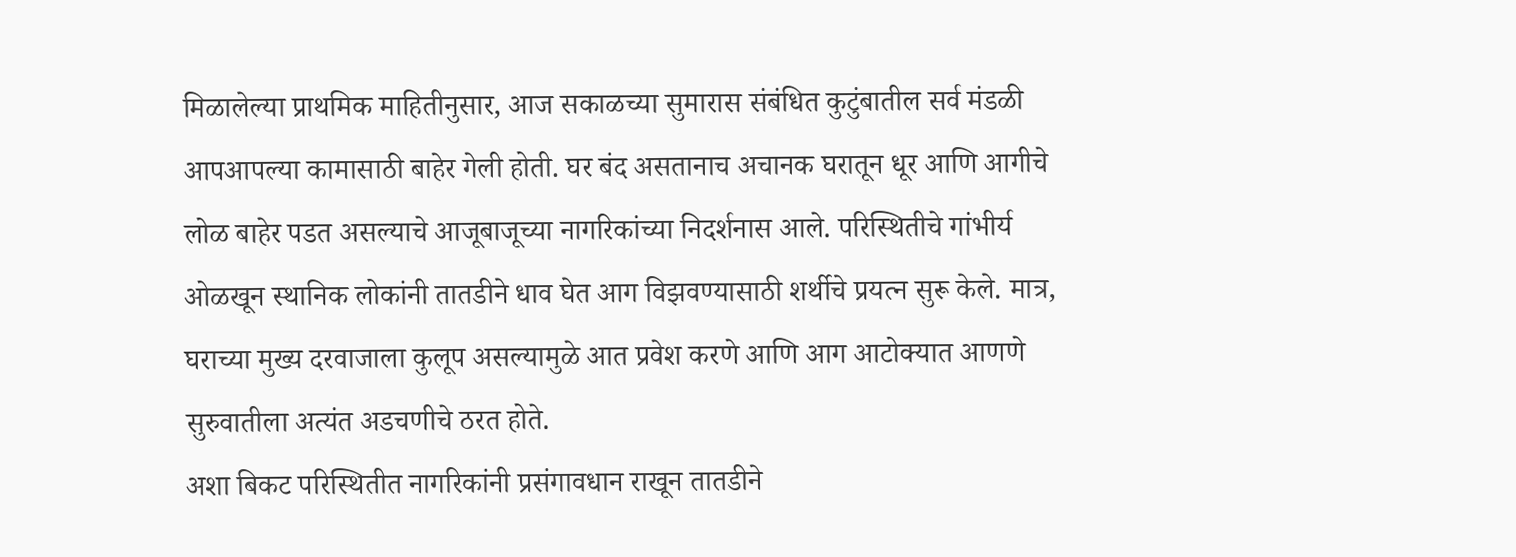मिळालेल्या प्राथमिक माहितीनुसार, आज सकाळच्या सुमारास संबंधित कुटुंबातील सर्व मंडळी आपआपल्या कामासाठी बाहेर गेली होती. घर बंद असतानाच अचानक घरातून धूर आणि आगीचे लोळ बाहेर पडत असल्याचे आजूबाजूच्या नागरिकांच्या निदर्शनास आले. परिस्थितीचे गांभीर्य ओळखून स्थानिक लोकांनी तातडीने धाव घेत आग विझवण्यासाठी शर्थीचे प्रयत्न सुरू केले. मात्र, घराच्या मुख्य दरवाजाला कुलूप असल्यामुळे आत प्रवेश करणे आणि आग आटोक्यात आणणे सुरुवातीला अत्यंत अडचणीचे ठरत होते.
अशा बिकट परिस्थितीत नागरिकांनी प्रसंगावधान राखून तातडीने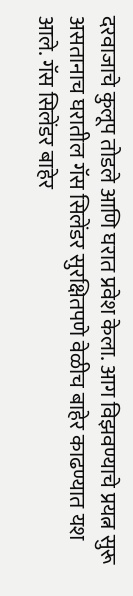दरवाजाचे कुलूप तोडले आणि घरात प्रवेश केला. आग विझवण्याचे प्रयत्न सुरू असतानाच घरातील गॅस सिलेंडर सुरक्षितपणे वेळीच बाहेर काढण्यात यश आले. गॅस सिलेंडर बाहेर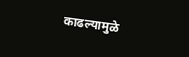काढल्यामुळे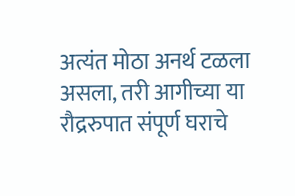अत्यंत मोठा अनर्थ टळला असला, तरी आगीच्या या रौद्ररुपात संपूर्ण घराचे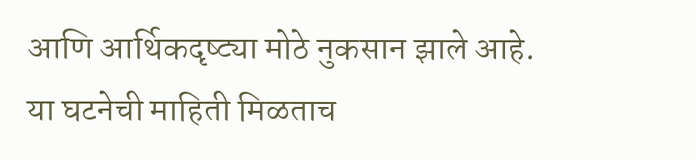आणि आर्थिकदृष्ट्या मोठे नुकसान झाले आहे. या घटनेची माहिती मिळताच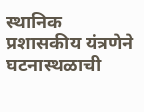स्थानिक प्रशासकीय यंत्रणेने घटनास्थळाची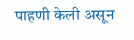पाहणी केली असून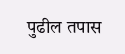पुढील तपास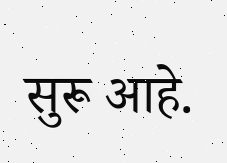सुरू आहे.